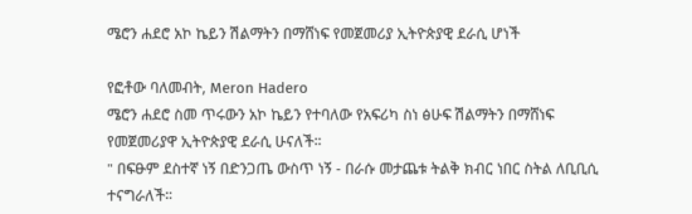ሜሮን ሐደሮ አኮ ኬይን ሽልማትን በማሸነፍ የመጀመሪያ ኢትዮጵያዊ ደራሲ ሆነች

የፎቶው ባለመብት, Meron Hadero
ሜሮን ሐደሮ ስመ ጥሩውን አኮ ኬይን የተባለው የአፍሪካ ስነ ፅሁፍ ሽልማትን በማሸነፍ የመጀመሪያዋ ኢትዮጵያዊ ደራሲ ሁናለች።
" በፍፁም ደስተኛ ነኝ በድንጋጤ ውስጥ ነኝ - በራሱ መታጨቱ ትልቅ ክብር ነበር ስትል ለቢቢሲ ተናግራለች።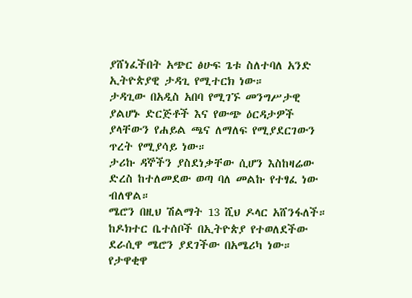ያሸነፈችበት አጭር ፅሁፍ ጌቱ ስለተባለ አንድ ኢትዮጵያዊ ታዳጊ የሚተርክ ነው።
ታዳጊው በአዲስ አበባ የሚገኙ መንግሥታዊ ያልሆኑ ድርጅቶች እና የውጭ ዕርዳታዎች ያላቸውን የሐይል ጫና ለማለፍ የሚያደርገውን ጥረት የሚያሳይ ነው።
ታሪኩ ዳኞችን ያስደነቃቸው ሲሆን እስከዛሬው ድረስ ከተለመደው ወጣ ባለ መልኩ የተፃፈ ነው ብለዋል።
ሜሮን በዚህ ሽልማት 13 ሺህ ዶላር አሸንፋለች።
ከዶክተር ቤተሰቦች በኢትዮጵያ የተወለደችው ደራሲዋ ሜሮን ያደገችው በአሜሪካ ነው።
የታዋቂዋ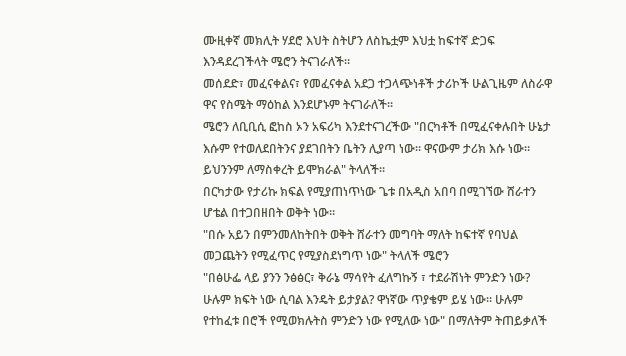ሙዚቀኛ መክሊት ሃደሮ እህት ስትሆን ለስኬቷም እህቷ ከፍተኛ ድጋፍ እንዳደረገችላት ሜሮን ትናገራለች።
መሰደድ፣ መፈናቀልና፣ የመፈናቀል አደጋ ተጋላጭነቶች ታሪኮች ሁልጊዜም ለስራዋ ዋና የስሜት ማዕከል እንደሆኑም ትናገራለች።
ሜሮን ለቢቢሲ ፎከስ ኦን አፍሪካ እንደተናገረችው "በርካቶች በሚፈናቀሉበት ሁኔታ እሱም የተወለደበትንና ያደገበትን ቤትን ሊያጣ ነው። ዋናውም ታሪክ እሱ ነው። ይህንንም ለማስቀረት ይሞክራል" ትላለች።
በርካታው የታሪኩ ክፍል የሚያጠነጥነው ጌቱ በአዲስ አበባ በሚገኘው ሸራተን ሆቴል በተጋበዘበት ወቅት ነው።
"በሱ አይን በምንመለከትበት ወቅት ሸራተን መግባት ማለት ከፍተኛ የባህል መጋጨትን የሚፈጥር የሚያስደነግጥ ነው" ትላለች ሜሮን
"በፅሁፌ ላይ ያንን ንፅፅር፣ ቅራኔ ማሳየት ፈለግኩኝ ፣ ተደራሽነት ምንድን ነው? ሁሉም ክፍት ነው ሲባል እንዴት ይታያል? ዋነኛው ጥያቄም ይሄ ነው። ሁሉም የተከፈቱ በሮች የሚወክሉትስ ምንድን ነው የሚለው ነው" በማለትም ትጠይቃለች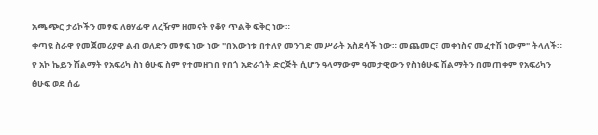አጫጭር ታሪኮችን መፃፍ ለፀሃፊዋ ለረዥም ዘመናት የቆየ ጥልቅ ፍቅር ነው።
ቀጣዩ ስራዋ የመጀመሪያዋ ልብ ወለድን መፃፍ ነው ነው "በእውነቱ በተለየ መንገድ መሥራት አስደሳች ነው። መጨመር፣ መቀነስና መፈተሽ ነውም" ትላለች።
የ አኮ ኬይን ሽልማት የአፍሪካ ስነ ፅሁፍ ስም የተመዘገበ የበጎ አድራጎት ድርጅት ሲሆን ዓላማውም ዓመታዊውን የስነፅሁፍ ሽልማትን በመጠቀም የአፍሪካን ፅሁፍ ወደ ሰፊ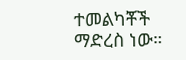ተመልካቾች ማድረስ ነው።